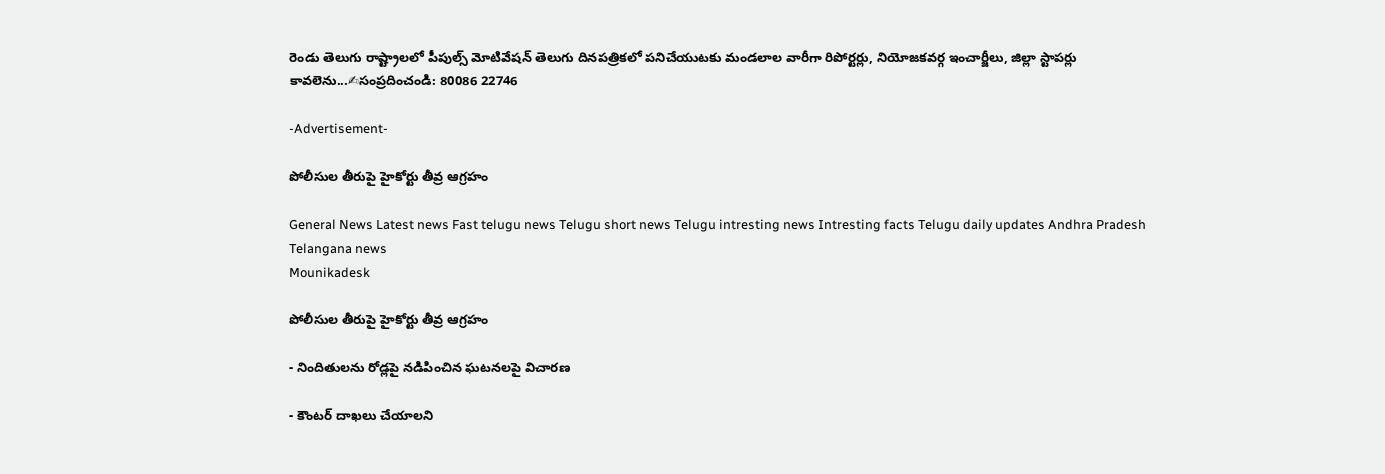రెండు తెలుగు రాష్ట్రాలలో పీపుల్స్ మోటివేషన్ తెలుగు దినపత్రికలో పనిచేయుటకు మండలాల వారీగా రిపోర్టర్లు, నియోజకవర్గ ఇంచార్జీలు, జిల్లా స్టాపర్లు కావలెను...✍సంప్రదించండి: 80086 22746

-Advertisement-

పోలీసుల తీరుపై హైకోర్టు తీవ్ర ఆగ్రహం

General News Latest news Fast telugu news Telugu short news Telugu intresting news Intresting facts Telugu daily updates Andhra Pradesh Telangana news
Mounikadesk

పోలీసుల తీరుపై హైకోర్టు తీవ్ర ఆగ్రహం

- నిందితులను రోడ్లపై నడిపించిన ఘటనలపై విచారణ

- కౌంటర్ దాఖలు చేయాలని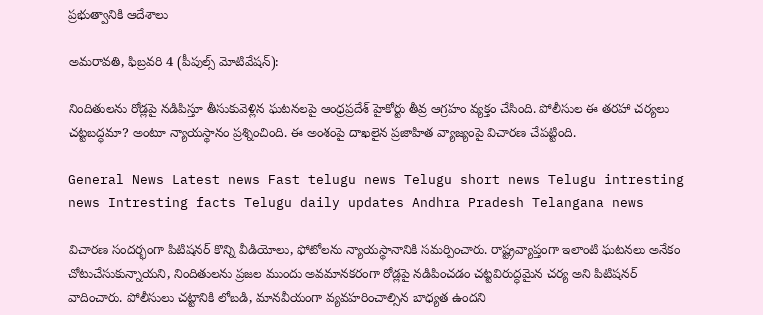ప్రభుత్వానికి ఆదేశాలు

అమరావతి, ఫిబ్రవరి 4 (పీపుల్స్ మోటివేషన్):

నిందితులను రోడ్లపై నడిపిస్తూ తీసుకువెళ్లిన ఘటనలపై ఆంధ్రప్రదేశ్ హైకోర్టు తీవ్ర ఆగ్రహం వ్యక్తం చేసింది. పోలీసుల ఈ తరహా చర్యలు చట్టబద్ధమా? అంటూ న్యాయస్థానం ప్రశ్నించింది. ఈ అంశంపై దాఖలైన ప్రజాహిత వ్యాజ్యంపై విచారణ చేపట్టింది.

General News Latest news Fast telugu news Telugu short news Telugu intresting news Intresting facts Telugu daily updates Andhra Pradesh Telangana news

విచారణ సందర్భంగా పిటిషనర్ కొన్ని వీడియోలు, ఫోటోలను న్యాయస్థానానికి సమర్పించారు. రాష్ట్రవ్యాప్తంగా ఇలాంటి ఘటనలు అనేకం చోటుచేసుకున్నాయని, నిందితులను ప్రజల ముందు అవమానకరంగా రోడ్లపై నడిపించడం చట్టవిరుద్ధమైన చర్య అని పిటిషనర్ వాదించారు. పోలీసులు చట్టానికి లోబడి, మానవీయంగా వ్యవహరించాల్సిన బాధ్యత ఉందని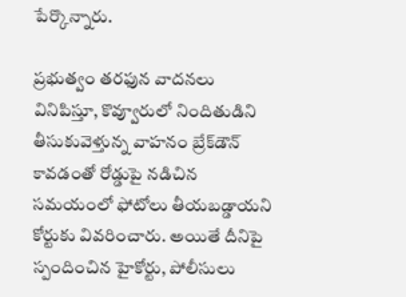పేర్కొన్నారు.

ప్రభుత్వం తరఫున వాదనలు వినిపిస్తూ, కొవ్వూరులో నిందితుడిని తీసుకువెళ్తున్న వాహనం బ్రేక్‌డౌన్ కావడంతో రోడ్డుపై నడిచిన సమయంలో ఫోటోలు తీయబడ్డాయని కోర్టుకు వివరించారు. అయితే దీనిపై స్పందించిన హైకోర్టు, పోలీసులు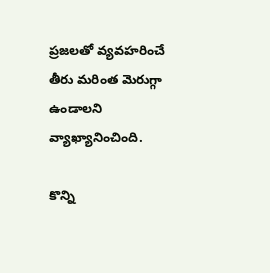ప్రజలతో వ్యవహరించే తీరు మరింత మెరుగ్గా ఉండాలని వ్యాఖ్యానించింది.

కొన్ని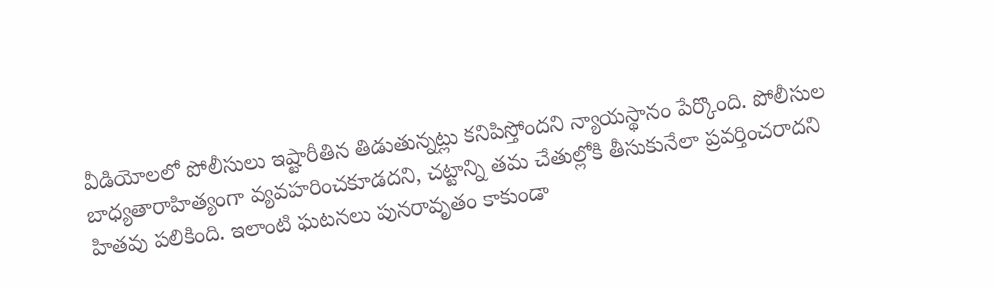వీడియోలలో పోలీసులు ఇష్టారీతిన తిడుతున్నట్లు కనిపిస్తోందని న్యాయస్థానం పేర్కొంది. పోలీసుల బాధ్యతారాహిత్యంగా వ్యవహరించకూడదని, చట్టాన్ని తమ చేతుల్లోకి తీసుకునేలా ప్రవర్తించరాదని హితవు పలికింది. ఇలాంటి ఘటనలు పునరావృతం కాకుండా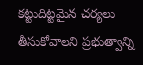కట్టుదిట్టమైన చర్యలు తీసుకోవాలని ప్రభుత్వాన్ని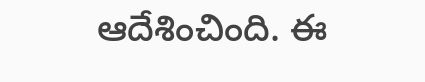ఆదేశించింది. ఈ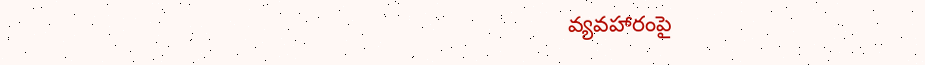వ్యవహారంపై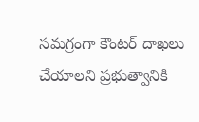సమగ్రంగా కౌంటర్ దాఖలు చేయాలని ప్రభుత్వానికి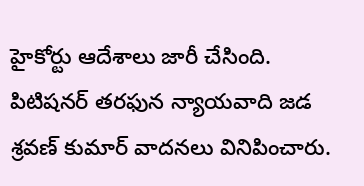హైకోర్టు ఆదేశాలు జారీ చేసింది. పిటిషనర్ తరఫున న్యాయవాది జడ శ్రవణ్ కుమార్ వాదనలు వినిపించారు.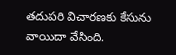తదుపరి విచారణకు కేసును వాయిదా వేసింది.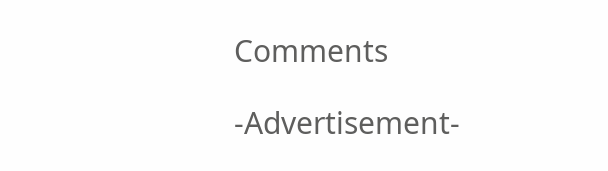Comments

-Advertisement-